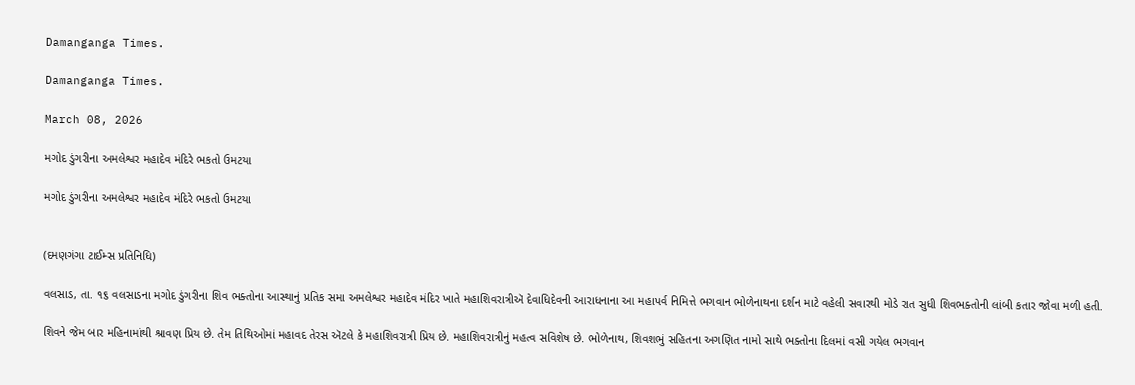Damanganga Times.

Damanganga Times.

March 08, 2026

મગોદ ડુંગરીના અમલેશ્વર મહાદેવ મંદિરે ભકતો ઉમટયા

મગોદ ડુંગરીના અમલેશ્વર મહાદેવ મંદિરે ભકતો ઉમટયા


(દમણગંગા ટાઈમ્સ પ્રતિનિધિ)

વલસાડ, તા. ૧૬ વલસાડના મગોદ ડુંગરીના શિવ ભક્તોના આસ્થાનું પ્રતિક સમા અમલેશ્વર મહાદેવ મંદિર ખાતે મહાશિવરાત્રીઍ દેવાધિદેવની આરાધનાના આ મહાપર્વ નિમિત્તે ભગવાન ભોળેનાથના દર્શન માટે વહેલી સવારથી મોડે રાત સુધી શિવભક્તોની લાંબી કતાર જોવા મળી હતી.

શિવને જેમ બાર મહિનામાંથી શ્રાવણ પ્રિય છે. તેમ તિથિઓમાં મહાવદ તેરસ ઍટલે કે મહાશિવરાત્રી પ્રિય છે. મહાશિવરાત્રીનું મહત્વ સવિશેષ છે. ભોળેનાથ, શિવશભું સહિતના અગણિત નામો સાથે ભક્તોના દિલમાં વસી ગયેલ ભગવાન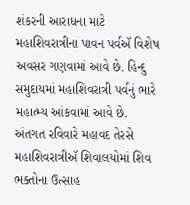શંકરની આરાધના માટે મહાશિવરાત્રીના પાવન પર્વઍ વિશેષ અવસર ગણવામાં આવે છે. હિન્દુ સમુદાયમાં મહાશિવરાત્રી પર્વનું ભારે મહાત્મ્ય આંકવામાં આવે છે. અંતગત રવિવારે મહાવદ તેરસે મહાશિવરાત્રીઍ શિવાલયોમાં શિવ ભક્તોના ઉત્સાહ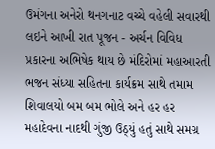ઉમંગના અનેરો થનગનાટ વચ્ચે વહેલી સવારથી લઇને આખી રાત પૂજન - અર્ચન વિવિધ પ્રકારના અભિષેક થાય છે મંદિરોમાં મહાઆરતી ભજન સંધ્યા સહિતના કાર્યક્રમ સાથે તમામ શિવાલયો બમ બમ ભોલે અને હર હર મહાદેવના નાદથી ગુંજી ઉઠ્યું હતું સાથે સમગ્ર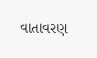વાતાવરણ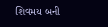શિવમય બની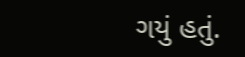ગયું હતું.